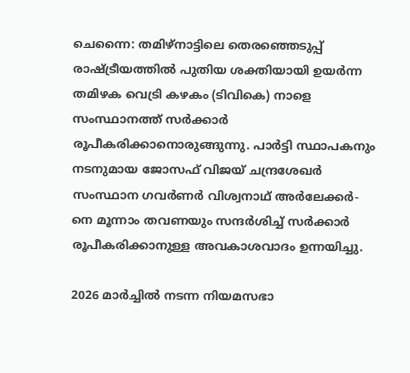ചെന്നൈ: തമിഴ്നാട്ടിലെ തെരഞ്ഞെടുപ്പ് രാഷ്ട്രീയത്തിൽ പുതിയ ശക്തിയായി ഉയർന്ന തമിഴക വെട്രി കഴകം (ടിവികെ) നാളെ സംസ്ഥാനത്ത് സർക്കാർ രൂപീകരിക്കാനൊരുങ്ങുന്നു. പാർട്ടി സ്ഥാപകനും നടനുമായ ജോസഫ് വിജയ് ചന്ദ്രശേഖർ സംസ്ഥാന ഗവർണർ വിശ്വനാഥ് അർലേക്കർ- നെ മൂന്നാം തവണയും സന്ദർശിച്ച് സർക്കാർ രൂപീകരിക്കാനുള്ള അവകാശവാദം ഉന്നയിച്ചു.

2026 മാർച്ചിൽ നടന്ന നിയമസഭാ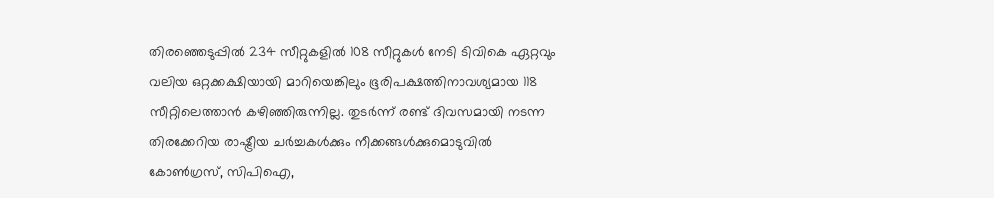തിരഞ്ഞെടുപ്പിൽ 234 സീറ്റുകളിൽ 108 സീറ്റുകൾ നേടി ടിവികെ ഏറ്റവും വലിയ ഒറ്റക്കക്ഷിയായി മാറിയെങ്കിലും ഭൂരിപക്ഷത്തിനാവശ്യമായ 118 സീറ്റിലെത്താൻ കഴിഞ്ഞിരുന്നില്ല. തുടർന്ന് രണ്ട് ദിവസമായി നടന്ന തിരക്കേറിയ രാഷ്ട്രീയ ചർച്ചകൾക്കും നീക്കങ്ങൾക്കുമൊടുവിൽ കോൺഗ്രസ്, സിപിഐ,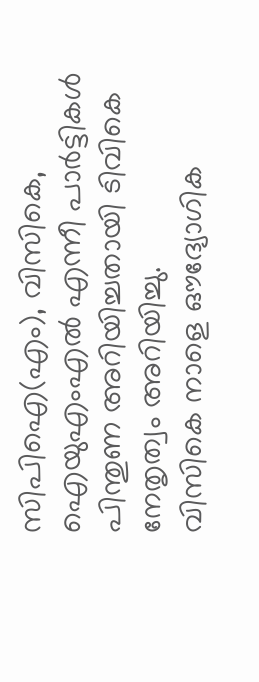സിപിഐ(എം), വിസികെ, ഐയുഎംഎൽ എന്നീ പാർട്ടികൾ പിന്തുണ അറിയിച്ചതായി ടിവികെ നേതൃത്വം അറിയിച്ചു.
വിസികെ നാളെ ഔദ്യോഗിക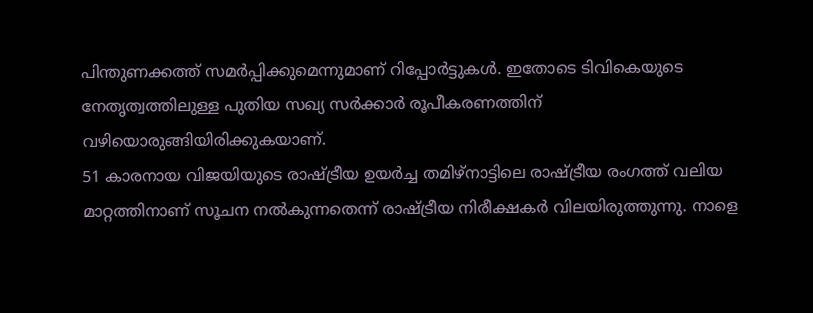പിന്തുണക്കത്ത് സമർപ്പിക്കുമെന്നുമാണ് റിപ്പോർട്ടുകൾ. ഇതോടെ ടിവികെയുടെ നേതൃത്വത്തിലുള്ള പുതിയ സഖ്യ സർക്കാർ രൂപീകരണത്തിന് വഴിയൊരുങ്ങിയിരിക്കുകയാണ്.
51 കാരനായ വിജയിയുടെ രാഷ്ട്രീയ ഉയർച്ച തമിഴ്നാട്ടിലെ രാഷ്ട്രീയ രംഗത്ത് വലിയ മാറ്റത്തിനാണ് സൂചന നൽകുന്നതെന്ന് രാഷ്ട്രീയ നിരീക്ഷകർ വിലയിരുത്തുന്നു. നാളെ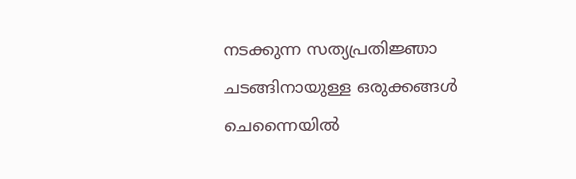നടക്കുന്ന സത്യപ്രതിജ്ഞാ ചടങ്ങിനായുള്ള ഒരുക്കങ്ങൾ ചെന്നൈയിൽ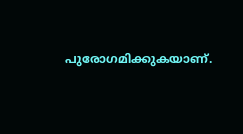പുരോഗമിക്കുകയാണ്.